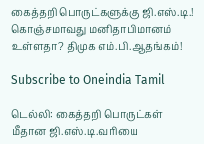கைத்தறி பொருட்களுக்கு ஜி.எஸ்.டி.! கொஞ்சமாவது மனிதாபிமானம் உள்ளதா? திமுக எம்.பி.ஆதங்கம்!

Subscribe to Oneindia Tamil

டெல்லி: கைத்தறி பொருட்கள் மீதான ஜி.எஸ்.டி.வரியை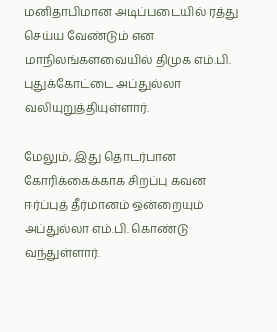மனிதாபிமான அடிப்படையில் ரத்து செய்ய வேண்டும் என மாநிலங்களவையில் திமுக எம்.பி. புதுக்கோட்டை அப்துல்லா வலியுறுத்தியுள்ளார்.

மேலும், இது தொடர்பான கோரிக்கைக்காக சிறப்பு கவன ஈர்ப்புத் தீர்மானம் ஒன்றையும் அப்துல்லா எம்.பி. கொண்டு வந்துள்ளார்.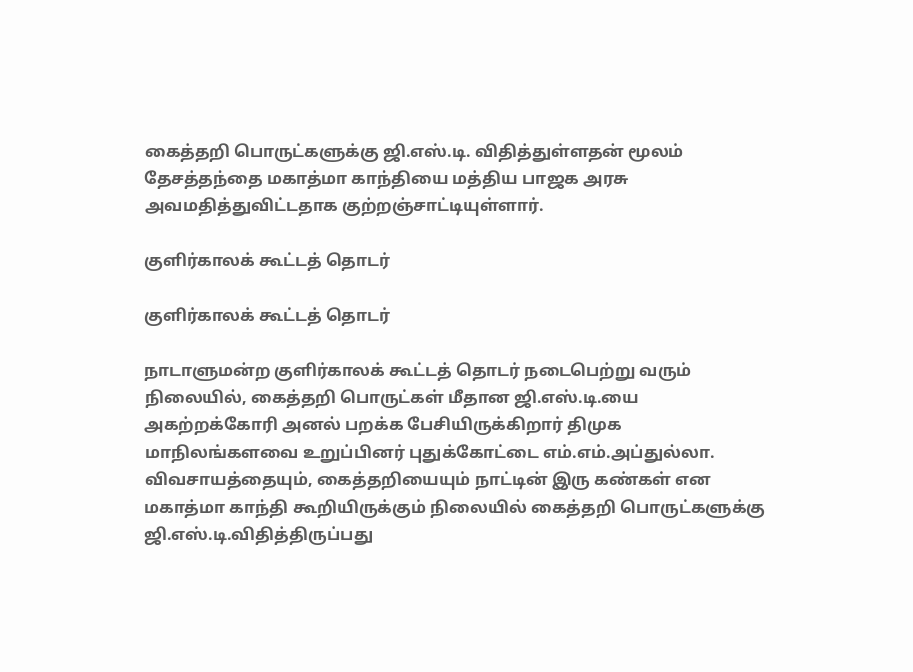கைத்தறி பொருட்களுக்கு ஜி.எஸ்.டி. விதித்துள்ளதன் மூலம் தேசத்தந்தை மகாத்மா காந்தியை மத்திய பாஜக அரசு அவமதித்துவிட்டதாக குற்றஞ்சாட்டியுள்ளார்.

குளிர்காலக் கூட்டத் தொடர்

குளிர்காலக் கூட்டத் தொடர்

நாடாளுமன்ற குளிர்காலக் கூட்டத் தொடர் நடைபெற்று வரும் நிலையில், கைத்தறி பொருட்கள் மீதான ஜி.எஸ்.டி.யை அகற்றக்கோரி அனல் பறக்க பேசியிருக்கிறார் திமுக மாநிலங்களவை உறுப்பினர் புதுக்கோட்டை எம்.எம்.அப்துல்லா. விவசாயத்தையும், கைத்தறியையும் நாட்டின் இரு கண்கள் என மகாத்மா காந்தி கூறியிருக்கும் நிலையில் கைத்தறி பொருட்களுக்கு ஜி.எஸ்.டி.விதித்திருப்பது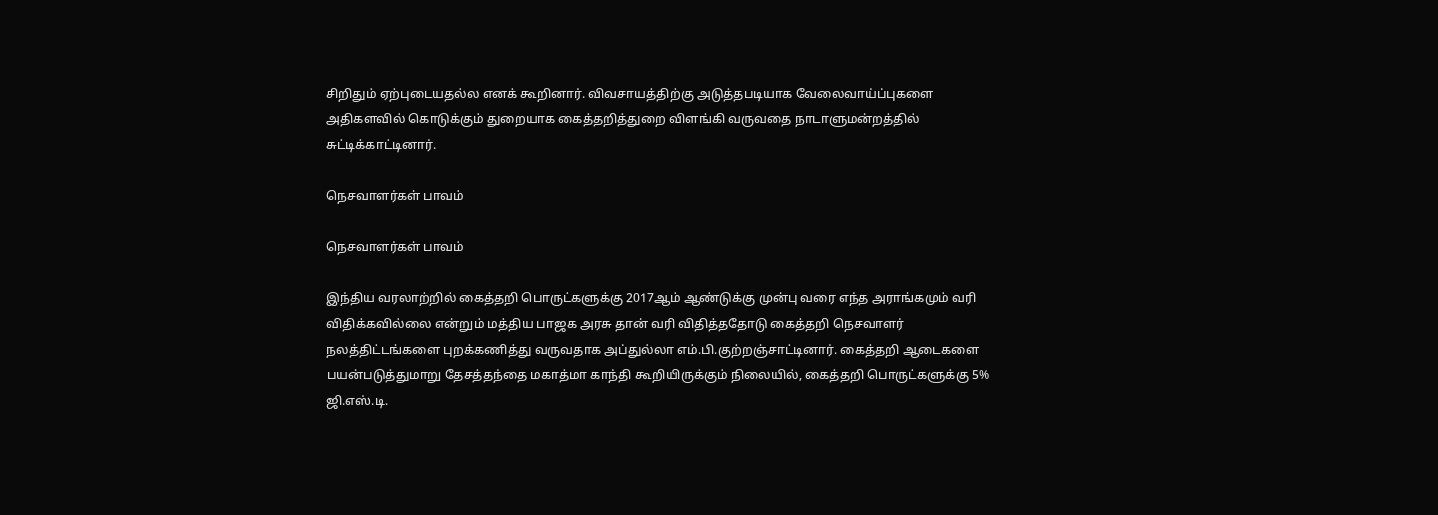சிறிதும் ஏற்புடையதல்ல எனக் கூறினார். விவசாயத்திற்கு அடுத்தபடியாக வேலைவாய்ப்புகளை அதிகளவில் கொடுக்கும் துறையாக கைத்தறித்துறை விளங்கி வருவதை நாடாளுமன்றத்தில் சுட்டிக்காட்டினார்.

நெசவாளர்கள் பாவம்

நெசவாளர்கள் பாவம்

இந்திய வரலாற்றில் கைத்தறி பொருட்களுக்கு 2017ஆம் ஆண்டுக்கு முன்பு வரை எந்த அராங்கமும் வரி விதிக்கவில்லை என்றும் மத்திய பாஜக அரசு தான் வரி விதித்ததோடு கைத்தறி நெசவாளர் நலத்திட்டங்களை புறக்கணித்து வருவதாக அப்துல்லா எம்.பி.குற்றஞ்சாட்டினார். கைத்தறி ஆடைகளை பயன்படுத்துமாறு தேசத்தந்தை மகாத்மா காந்தி கூறியிருக்கும் நிலையில், கைத்தறி பொருட்களுக்கு 5% ஜி.எஸ்.டி.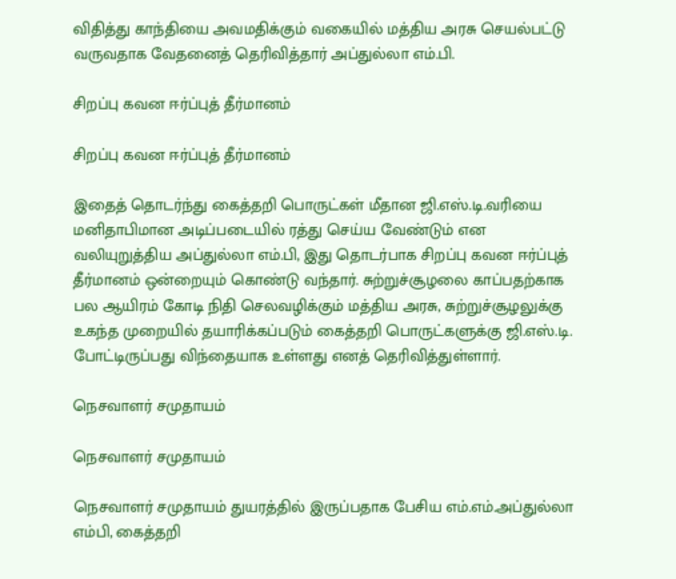விதித்து காந்தியை அவமதிக்கும் வகையில் மத்திய அரசு செயல்பட்டு வருவதாக வேதனைத் தெரிவித்தார் அப்துல்லா எம்.பி.

சிறப்பு கவன ஈர்ப்புத் தீர்மானம்

சிறப்பு கவன ஈர்ப்புத் தீர்மானம்

இதைத் தொடர்ந்து கைத்தறி பொருட்கள் மீதான ஜி.எஸ்.டி.வரியை மனிதாபிமான அடிப்படையில் ரத்து செய்ய வேண்டும் என வலியுறுத்திய அப்துல்லா எம்.பி, இது தொடர்பாக சிறப்பு கவன ஈர்ப்புத் தீர்மானம் ஒன்றையும் கொண்டு வந்தார். சுற்றுச்சூழலை காப்பதற்காக பல ஆயிரம் கோடி நிதி செலவழிக்கும் மத்திய அரசு, சுற்றுச்சூழலுக்கு உகந்த முறையில் தயாரிக்கப்படும் கைத்தறி பொருட்களுக்கு ஜி.எஸ்.டி. போட்டிருப்பது விந்தையாக உள்ளது எனத் தெரிவித்துள்ளார்.

நெசவாளர் சமுதாயம்

நெசவாளர் சமுதாயம்

நெசவாளர் சமுதாயம் துயரத்தில் இருப்பதாக பேசிய எம்.எம்.அப்துல்லா எம்பி, கைத்தறி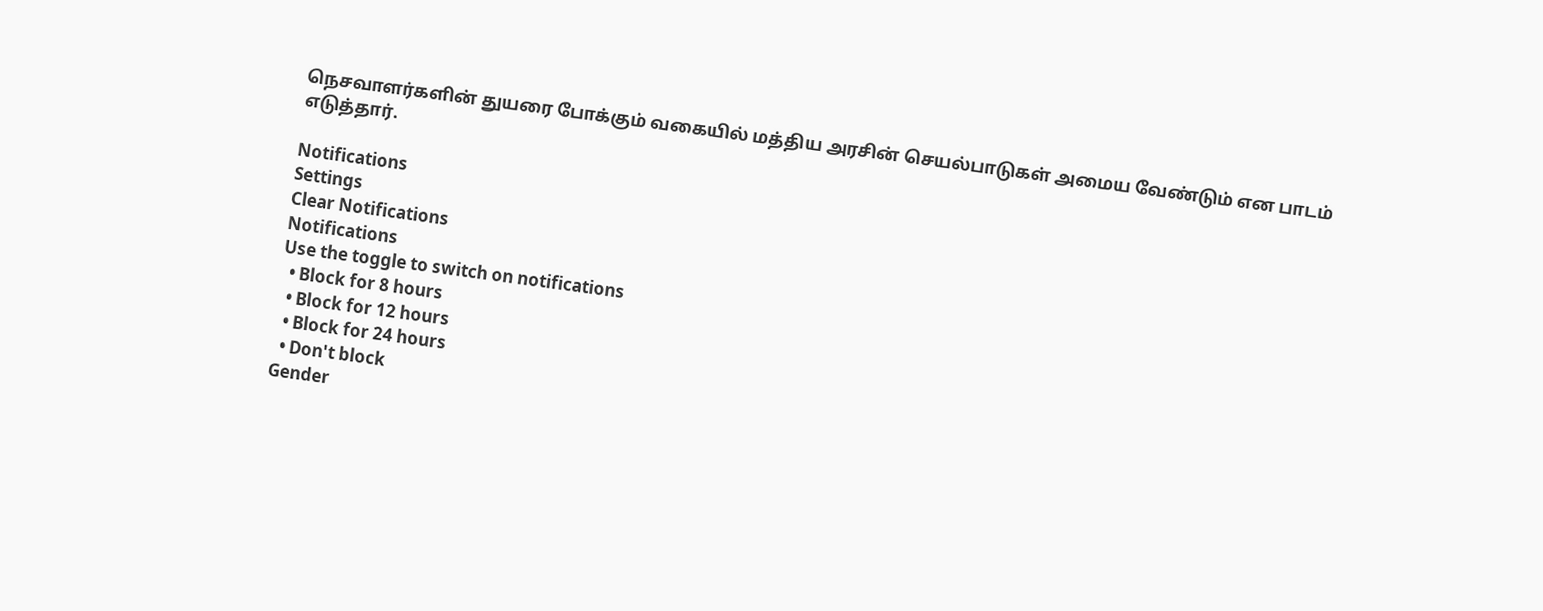நெசவாளர்களின் துயரை போக்கும் வகையில் மத்திய அரசின் செயல்பாடுகள் அமைய வேண்டும் என பாடம் எடுத்தார்.

Notifications
Settings
Clear Notifications
Notifications
Use the toggle to switch on notifications
  • Block for 8 hours
  • Block for 12 hours
  • Block for 24 hours
  • Don't block
Gender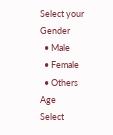Select your Gender
  • Male
  • Female
  • Others
Age
Select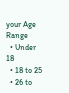your Age Range
  • Under 18
  • 18 to 25
  • 26 to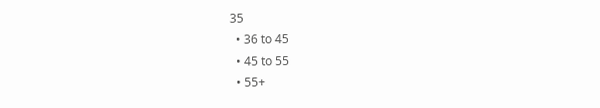35
  • 36 to 45
  • 45 to 55
  • 55+